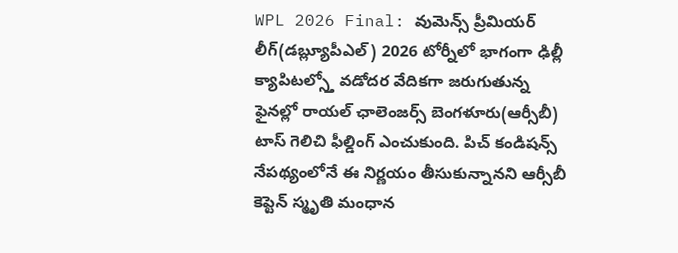WPL 2026 Final: వుమెన్స్ ప్రీమియర్ లీగ్(డబ్ల్యూపీఎల్) 2026 టోర్నీలో భాగంగా ఢిల్లీ క్యాపిటల్స్తో వడోదర వేదికగా జరుగుతున్న ఫైనల్లో రాయల్ ఛాలెంజర్స్ బెంగళూరు(ఆర్సీబీ) టాస్ గెలిచి ఫీల్డింగ్ ఎంచుకుంది. పిచ్ కండిషన్స్ నేపథ్యంలోనే ఈ నిర్ణయం తీసుకున్నానని ఆర్సీబీ కెప్టెన్ స్మృతి మంధాన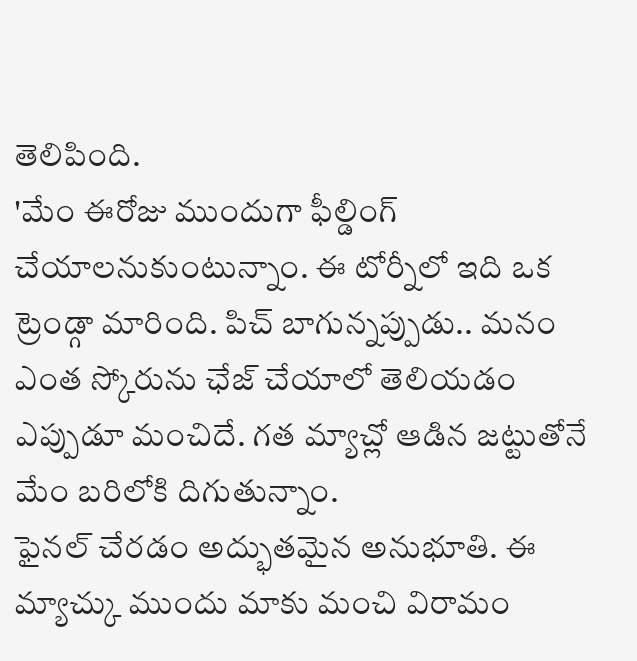తెలిపింది.
'మేం ఈరోజు ముందుగా ఫీల్డింగ్ చేయాలనుకుంటున్నాం. ఈ టోర్నీలో ఇది ఒక ట్రెండ్గా మారింది. పిచ్ బాగున్నప్పుడు.. మనం ఎంత స్కోరును ఛేజ్ చేయాలో తెలియడం ఎప్పుడూ మంచిదే. గత మ్యాచ్లో ఆడిన జట్టుతోనే మేం బరిలోకి దిగుతున్నాం.
ఫైనల్ చేరడం అద్భుతమైన అనుభూతి. ఈ మ్యాచ్కు ముందు మాకు మంచి విరామం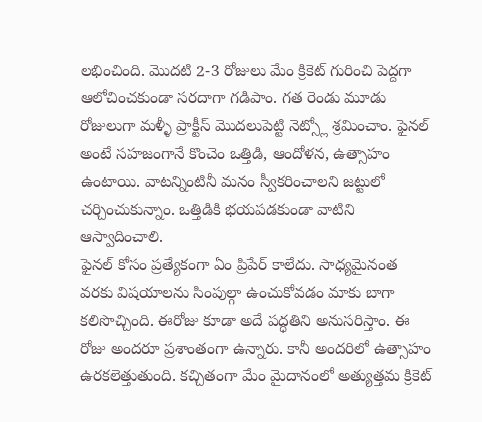లభించింది. మొదటి 2-3 రోజులు మేం క్రికెట్ గురించి పెద్దగా ఆలోచించకుండా సరదాగా గడిపాం. గత రెండు మూడు రోజులుగా మళ్ళీ ప్రాక్టీస్ మొదలుపెట్టి నెట్స్లో శ్రమించాం. ఫైనల్ అంటే సహజంగానే కొంచెం ఒత్తిడి, ఆందోళన, ఉత్సాహం ఉంటాయి. వాటన్నింటినీ మనం స్వీకరించాలని జట్టులో చర్చించుకున్నాం. ఒత్తిడికి భయపడకుండా వాటిని ఆస్వాదించాలి.
ఫైనల్ కోసం ప్రత్యేకంగా ఏం ప్రిపేర్ కాలేదు. సాధ్యమైనంత వరకు విషయాలను సింపుల్గా ఉంచుకోవడం మాకు బాగా కలిసొచ్చింది. ఈరోజు కూడా అదే పద్ధతిని అనుసరిస్తాం. ఈ రోజు అందరూ ప్రశాంతంగా ఉన్నారు. కానీ అందరిలో ఉత్సాహం ఉరకలెత్తుతుంది. కచ్చితంగా మేం మైదానంలో అత్యుత్తమ క్రికెట్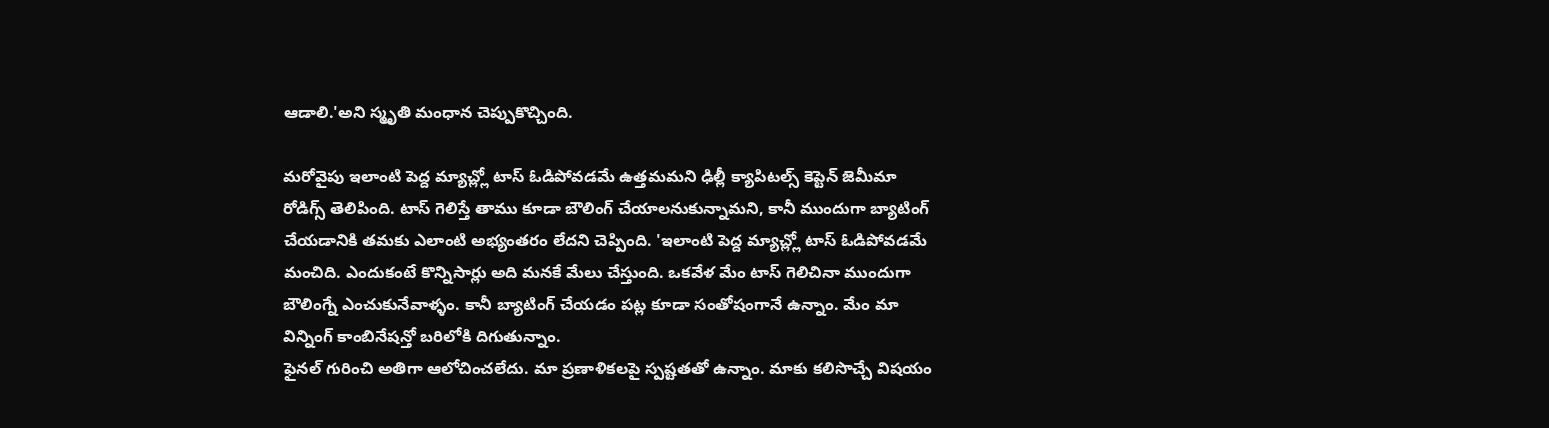ఆడాలి.'అని స్మృతి మంధాన చెప్పుకొచ్చింది.

మరోవైపు ఇలాంటి పెద్ద మ్యాచ్ల్లో టాస్ ఓడిపోవడమే ఉత్తమమని ఢిల్లీ క్యాపిటల్స్ కెప్టెన్ జెమీమా రోడిగ్స్ తెలిపింది. టాస్ గెలిస్తే తాము కూడా బౌలింగ్ చేయాలనుకున్నామని, కానీ ముందుగా బ్యాటింగ్ చేయడానికి తమకు ఎలాంటి అభ్యంతరం లేదని చెప్పింది. 'ఇలాంటి పెద్ద మ్యాచ్ల్లో టాస్ ఓడిపోవడమే మంచిది. ఎందుకంటే కొన్నిసార్లు అది మనకే మేలు చేస్తుంది. ఒకవేళ మేం టాస్ గెలిచినా ముందుగా బౌలింగ్నే ఎంచుకునేవాళ్ళం. కానీ బ్యాటింగ్ చేయడం పట్ల కూడా సంతోషంగానే ఉన్నాం. మేం మా విన్నింగ్ కాంబినేషన్తో బరిలోకి దిగుతున్నాం.
ఫైనల్ గురించి అతిగా ఆలోచించలేదు. మా ప్రణాళికలపై స్పష్టతతో ఉన్నాం. మాకు కలిసొచ్చే విషయం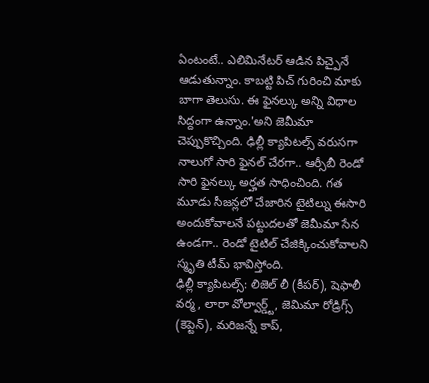ఏంటంటే.. ఎలిమినేటర్ ఆడిన పిచ్పైనే ఆడుతున్నాం. కాబట్టి పిచ్ గురించి మాకు బాగా తెలుసు. ఈ ఫైనల్కు అన్ని విధాల సిద్దంగా ఉన్నాం.'అని జెమీమా చెప్పుకొచ్చింది. ఢిల్లీ క్యాపిటల్స్ వరుసగా నాలుగో సారి ఫైనల్ చేరగా.. ఆర్సీబీ రెండో సారి ఫైనల్కు అర్హత సాధించింది. గత మూడు సీజన్లలో చేజారిన టైటిల్ను ఈసారి అందుకోవాలనే పట్టుదలతో జెమీమా సేన ఉండగా.. రెండో టైటిల్ చేజిక్కించుకోవాలని స్మృతి టీమ్ భావిస్తోంది.
ఢిల్లీ క్యాపిటల్స్: లిజెల్ లీ (కీపర్), షెఫాలీ వర్మ, లారా వోల్వార్డ్ట్, జెమిమా రోడ్రిగ్స్ (కెప్టెన్), మరిజన్నే కాప్,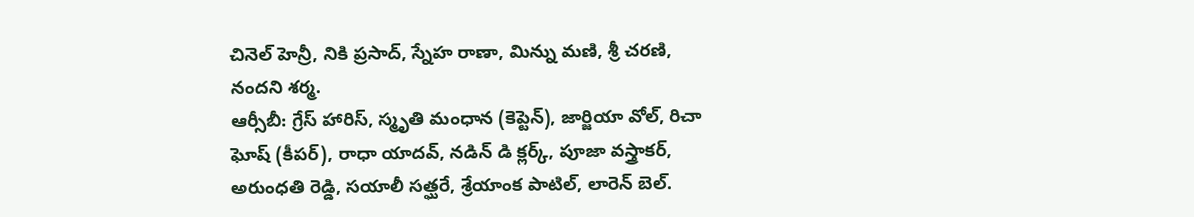చినెల్ హెన్రీ, నికి ప్రసాద్, స్నేహ రాణా, మిన్ను మణి, శ్రీ చరణి, నందని శర్మ.
ఆర్సీబీ: గ్రేస్ హారిస్, స్మృతి మంధాన (కెప్టెన్), జార్జియా వోల్, రిచా ఘోష్ (కీపర్), రాధా యాదవ్, నడిన్ డి క్లర్క్, పూజా వస్త్రాకర్, అరుంధతి రెడ్డి, సయాలీ సత్ఘరే, శ్రేయాంక పాటిల్, లారెన్ బెల్.